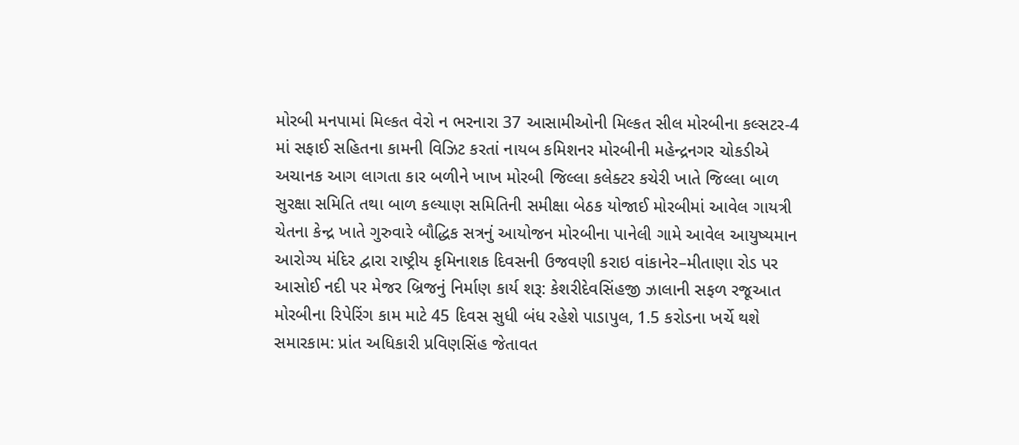મોરબી મનપામાં મિલ્કત વેરો ન ભરનારા 37 આસામીઓની મિલ્કત સીલ મોરબીના કલ્સટર-4 માં સફાઈ સહિતના કામની વિઝિટ કરતાં નાયબ કમિશનર મોરબીની મહેન્દ્રનગર ચોકડીએ અચાનક આગ લાગતા કાર બળીને ખાખ મોરબી જિલ્લા કલેક્ટર કચેરી ખાતે જિલ્લા બાળ સુરક્ષા સમિતિ તથા બાળ કલ્યાણ સમિતિની સમીક્ષા બેઠક યોજાઈ મોરબીમાં આવેલ ગાયત્રી ચેતના કેન્દ્ર ખાતે ગુરુવારે બૌદ્ધિક સત્રનું આયોજન મોરબીના પાનેલી ગામે આવેલ આયુષ્યમાન આરોગ્ય મંદિર દ્વારા રાષ્ટ્રીય કૃમિનાશક દિવસની ઉજવણી કરાઇ વાંકાનેર–મીતાણા રોડ પર આસોઈ નદી પર મેજર બ્રિજનું નિર્માણ કાર્ય શરૂ: કેશરીદેવસિંહજી ઝાલાની સફળ રજૂઆત મોરબીના રિપેરિંગ કામ માટે 45 દિવસ સુધી બંધ રહેશે પાડાપુલ, 1.5 કરોડના ખર્ચે થશે સમારકામ: પ્રાંત અધિકારી પ્રવિણસિંહ જેતાવત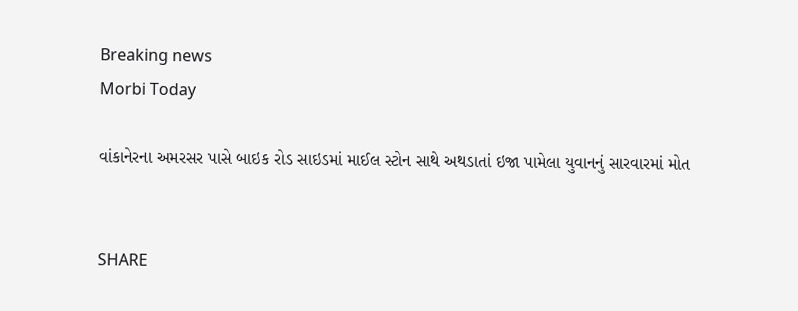Breaking news
Morbi Today

વાંકાનેરના અમરસર પાસે બાઇક રોડ સાઇડમાં માઈલ સ્ટોન સાથે અથડાતાં ઇજા પામેલા યુવાનનું સારવારમાં મોત


SHARE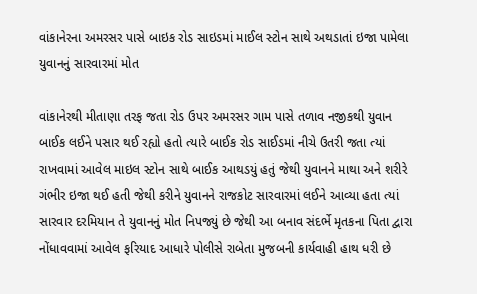વાંકાનેરના અમરસર પાસે બાઇક રોડ સાઇડમાં માઈલ સ્ટોન સાથે અથડાતાં ઇજા પામેલા યુવાનનું સારવારમાં મોત

વાંકાનેરથી મીતાણા તરફ જતા રોડ ઉપર અમરસર ગામ પાસે તળાવ નજીકથી યુવાન બાઈક લઈને પસાર થઈ રહ્યો હતો ત્યારે બાઈક રોડ સાઈડમાં નીચે ઉતરી જતા ત્યાં રાખવામાં આવેલ માઇલ સ્ટોન સાથે બાઈક આથડયું હતું જેથી યુવાનને માથા અને શરીરે ગંભીર ઇજા થઈ હતી જેથી કરીને યુવાનને રાજકોટ સારવારમાં લઈને આવ્યા હતા ત્યાં સારવાર દરમિયાન તે યુવાનનું મોત નિપજ્યું છે જેથી આ બનાવ સંદર્ભે મૃતકના પિતા દ્વારા નોંધાવવામાં આવેલ ફરિયાદ આધારે પોલીસે રાબેતા મુજબની કાર્યવાહી હાથ ધરી છે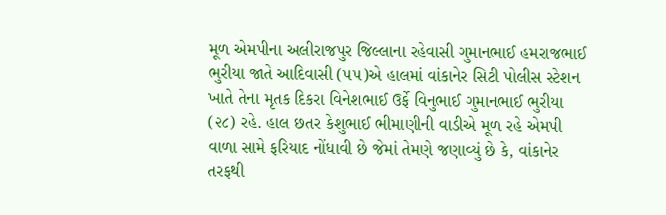મૂળ એમપીના અલીરાજપુર જિલ્લાના રહેવાસી ગુમાનભાઈ હમરાજભાઈ ભુરીયા જાતે આદિવાસી (૫૫)એ હાલમાં વાંકાનેર સિટી પોલીસ સ્ટેશન ખાતે તેના મૃતક દિકરા વિનેશભાઈ ઉર્ફે વિનુભાઈ ગુમાનભાઈ ભુરીયા (૨૮) રહે. હાલ છતર કેશુભાઈ ભીમાણીની વાડીએ મૂળ રહે એમપી વાળા સામે ફરિયાદ નોંધાવી છે જેમાં તેમણે જણાવ્યું છે કે, વાંકાનેર તરફથી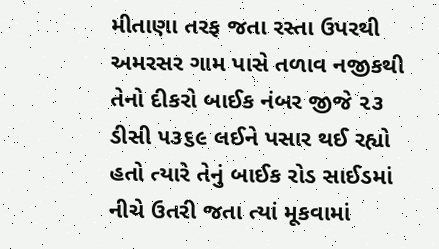મીતાણા તરફ જતા રસ્તા ઉપરથી અમરસર ગામ પાસે તળાવ નજીકથી તેનો દીકરો બાઈક નંબર જીજે ૨૩ ડીસી ૫૩૬૯ લઈને પસાર થઈ રહ્યો હતો ત્યારે તેનું બાઈક રોડ સાઈડમાં નીચે ઉતરી જતા ત્યાં મૂકવામાં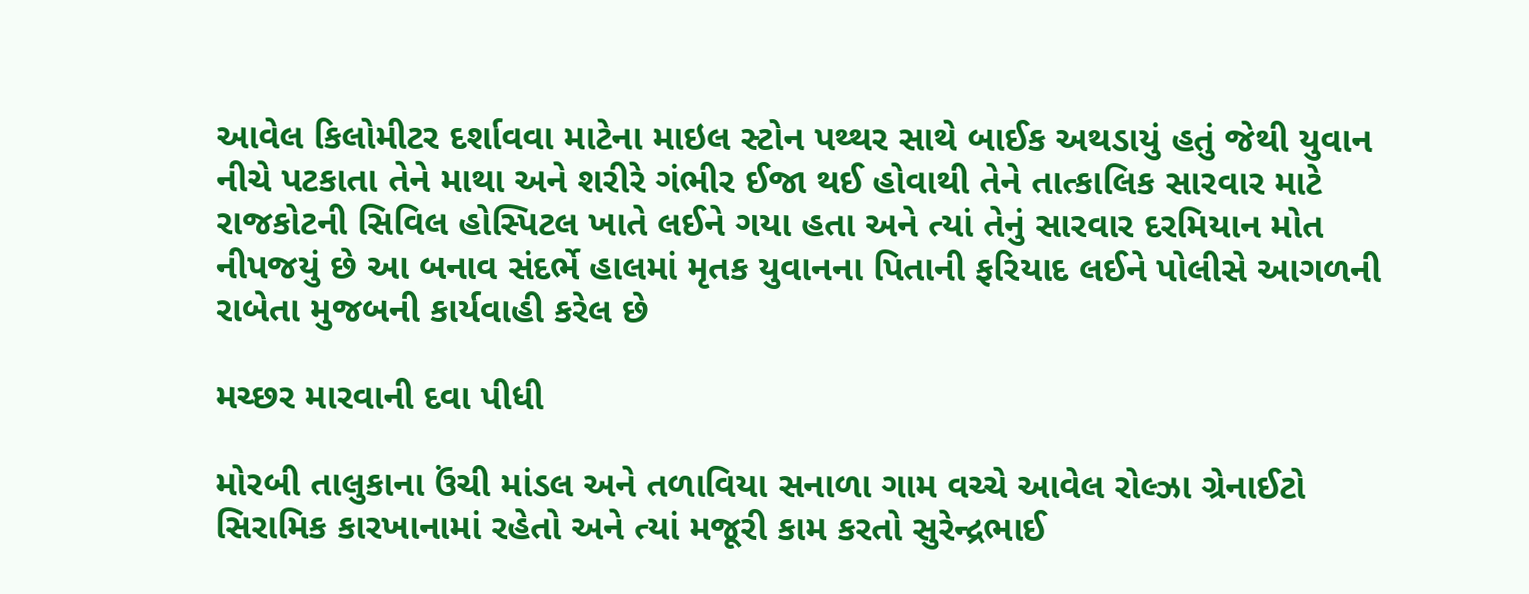આવેલ કિલોમીટર દર્શાવવા માટેના માઇલ સ્ટોન પથ્થર સાથે બાઈક અથડાયું હતું જેથી યુવાન નીચે પટકાતા તેને માથા અને શરીરે ગંભીર ઈજા થઈ હોવાથી તેને તાત્કાલિક સારવાર માટે રાજકોટની સિવિલ હોસ્પિટલ ખાતે લઈને ગયા હતા અને ત્યાં તેનું સારવાર દરમિયાન મોત નીપજયું છે આ બનાવ સંદર્ભે હાલમાં મૃતક યુવાનના પિતાની ફરિયાદ લઈને પોલીસે આગળની રાબેતા મુજબની કાર્યવાહી કરેલ છે

મચ્છર મારવાની દવા પીધી

મોરબી તાલુકાના ઉંચી માંડલ અને તળાવિયા સનાળા ગામ વચ્ચે આવેલ રોલ્ઝા ગ્રેનાઈટો સિરામિક કારખાનામાં રહેતો અને ત્યાં મજૂરી કામ કરતો સુરેન્દ્રભાઈ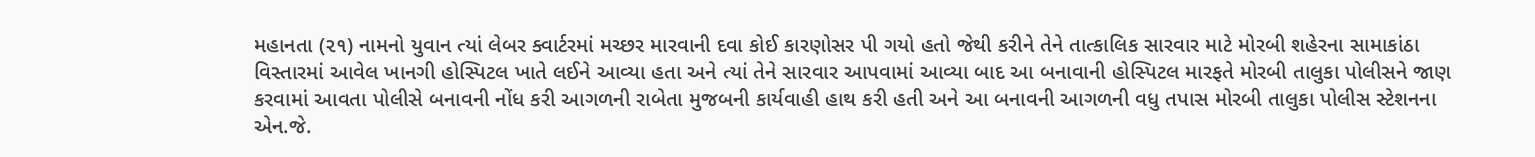મહાનતા (૨૧) નામનો યુવાન ત્યાં લેબર ક્વાર્ટરમાં મચ્છર મારવાની દવા કોઈ કારણોસર પી ગયો હતો જેથી કરીને તેને તાત્કાલિક સારવાર માટે મોરબી શહેરના સામાકાંઠા વિસ્તારમાં આવેલ ખાનગી હોસ્પિટલ ખાતે લઈને આવ્યા હતા અને ત્યાં તેને સારવાર આપવામાં આવ્યા બાદ આ બનાવાની હોસ્પિટલ મારફતે મોરબી તાલુકા પોલીસને જાણ કરવામાં આવતા પોલીસે બનાવની નોંધ કરી આગળની રાબેતા મુજબની કાર્યવાહી હાથ કરી હતી અને આ બનાવની આગળની વધુ તપાસ મોરબી તાલુકા પોલીસ સ્ટેશનના એન.જે.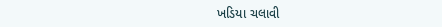ખડિયા ચલાવી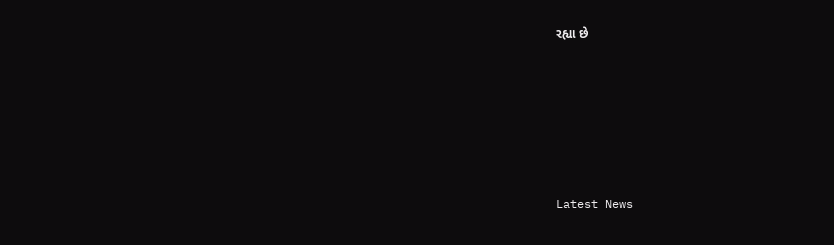રહ્યા છે






Latest News